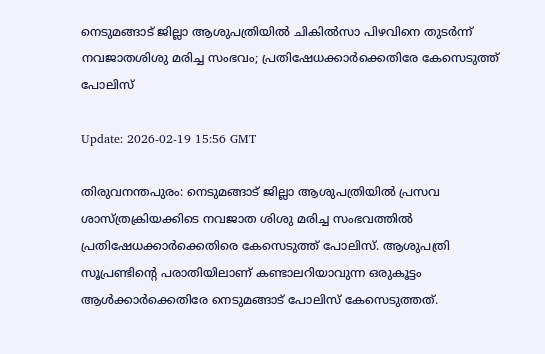നെടുമങ്ങാട് ജില്ലാ ആശുപത്രിയില്‍ ചികില്‍സാ പിഴവിനെ തുടര്‍ന്ന് നവജാതശിശു മരിച്ച സംഭവം; പ്രതിഷേധക്കാര്‍ക്കെതിരേ കേസെടുത്ത് പോലിസ്

Update: 2026-02-19 15:56 GMT

തിരുവനന്തപുരം: നെടുമങ്ങാട് ജില്ലാ ആശുപത്രിയില്‍ പ്രസവ ശാസ്ത്രക്രിയക്കിടെ നവജാത ശിശു മരിച്ച സംഭവത്തില്‍ പ്രതിഷേധക്കാര്‍ക്കെതിരെ കേസെടുത്ത് പോലിസ്. ആശുപത്രി സൂപ്രണ്ടിന്റെ പരാതിയിലാണ് കണ്ടാലറിയാവുന്ന ഒരുകൂട്ടം ആള്‍ക്കാര്‍ക്കെതിരേ നെടുമങ്ങാട് പോലിസ് കേസെടുത്തത്.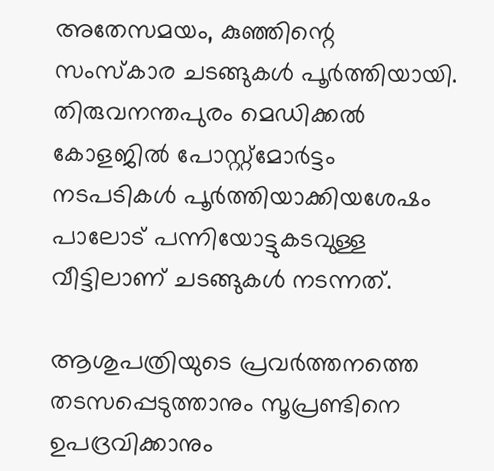അതേസമയം, കുഞ്ഞിന്റെ സംസ്‌കാര ചടങ്ങുകള്‍ പൂര്‍ത്തിയായി. തിരുവനന്തപുരം മെഡിക്കല്‍ കോളജില്‍ പോസ്റ്റ്മോര്‍ട്ടം നടപടികള്‍ പൂര്‍ത്തിയാക്കിയശേഷം പാലോട് പന്നിയോട്ടുകടവുള്ള വീട്ടിലാണ് ചടങ്ങുകള്‍ നടന്നത്.

ആശുപത്രിയുടെ പ്രവര്‍ത്തനത്തെ തടസപ്പെടുത്താനും സൂപ്രണ്ടിനെ ഉപദ്രവിക്കാനും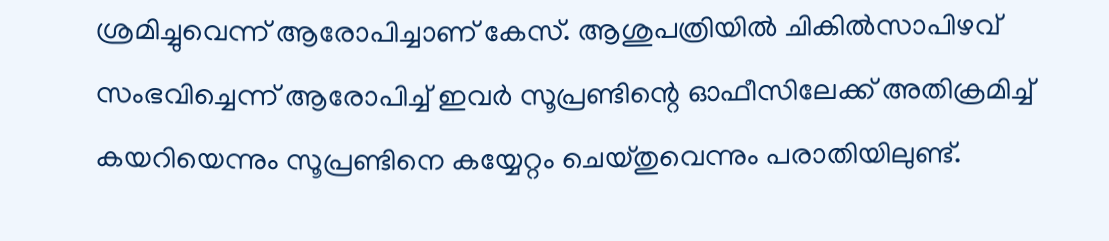ശ്രമിച്ചുവെന്ന് ആരോപിച്ചാണ് കേസ്. ആശുപത്രിയില്‍ ചികില്‍സാപിഴവ് സംഭവിച്ചെന്ന് ആരോപിച്ച് ഇവര്‍ സൂപ്രണ്ടിന്റെ ഓഫീസിലേക്ക് അതിക്രമിച്ച് കയറിയെന്നും സൂപ്രണ്ടിനെ കയ്യേറ്റം ചെയ്തുവെന്നും പരാതിയിലുണ്ട്.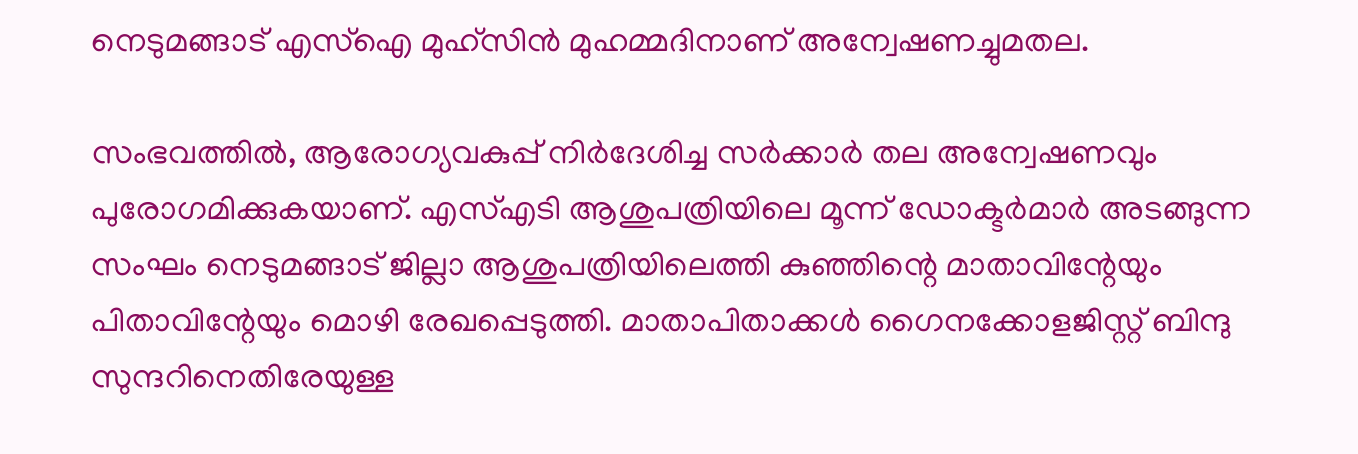നെടുമങ്ങാട് എസ്‌ഐ മുഹ്സിന്‍ മുഹമ്മദിനാണ് അന്വേഷണച്ചുമതല.

സംഭവത്തില്‍, ആരോഗ്യവകുപ്പ് നിര്‍ദേശിച്ച സര്‍ക്കാര്‍ തല അന്വേഷണവും പുരോഗമിക്കുകയാണ്. എസ്എടി ആശുപത്രിയിലെ മൂന്ന് ഡോക്ടര്‍മാര്‍ അടങ്ങുന്ന സംഘം നെടുമങ്ങാട് ജില്ലാ ആശുപത്രിയിലെത്തി കുഞ്ഞിന്റെ മാതാവിന്റേയും പിതാവിന്റേയും മൊഴി രേഖപ്പെടുത്തി. മാതാപിതാക്കള്‍ ഗൈനക്കോളജിസ്റ്റ് ബിന്ദു സുന്ദറിനെതിരേയുള്ള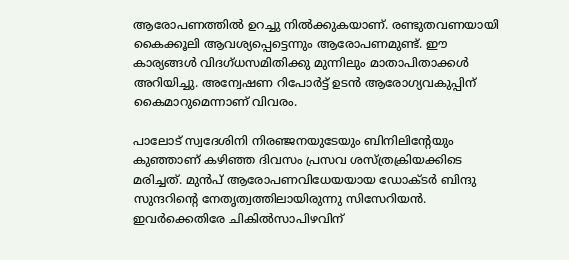ആരോപണത്തില്‍ ഉറച്ചു നില്‍ക്കുകയാണ്. രണ്ടുതവണയായി കൈക്കൂലി ആവശ്യപ്പെട്ടെന്നും ആരോപണമുണ്ട്. ഈ കാര്യങ്ങള്‍ വിദഗ്ധസമിതിക്കു മുന്നിലും മാതാപിതാക്കള്‍ അറിയിച്ചു. അന്വേഷണ റിപോര്‍ട്ട് ഉടന്‍ ആരോഗ്യവകുപ്പിന് കൈമാറുമെന്നാണ് വിവരം.

പാലോട് സ്വദേശിനി നിരഞ്ജനയുടേയും ബിനിലിന്റേയും കുഞ്ഞാണ് കഴിഞ്ഞ ദിവസം പ്രസവ ശസ്ത്രക്രിയക്കിടെ മരിച്ചത്. മുന്‍പ് ആരോപണവിധേയയായ ഡോക്ടര്‍ ബിന്ദു സുന്ദറിന്റെ നേതൃത്വത്തിലായിരുന്നു സിസേറിയന്‍. ഇവര്‍ക്കെതിരേ ചികില്‍സാപിഴവിന്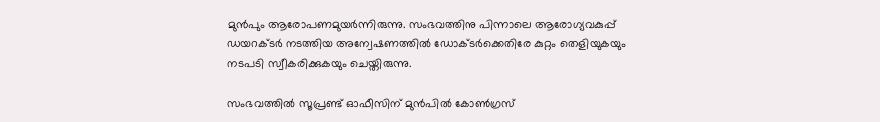മുന്‍പും ആരോപണമുയര്‍ന്നിരുന്നു. സംഭവത്തിനു പിന്നാലെ ആരോഗ്യവകുപ്പ് ഡയറക്ടര്‍ നടത്തിയ അന്വേഷണത്തില്‍ ഡോക്ടര്‍ക്കെതിരേ കുറ്റം തെളിയുകയും നടപടി സ്വീകരിക്കുകയും ചെയ്തിരുന്നു.

സംഭവത്തില്‍ സൂപ്രണ്ട് ഓഫീസിന് മുന്‍പില്‍ കോണ്‍ഗ്രസ്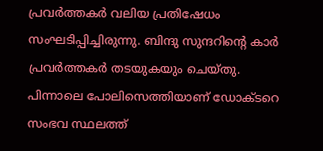പ്രവര്‍ത്തകര്‍ വലിയ പ്രതിഷേധം സംഘടിപ്പിച്ചിരുന്നു. ബിന്ദു സുന്ദറിന്റെ കാര്‍ പ്രവര്‍ത്തകര്‍ തടയുകയും ചെയ്തു. പിന്നാലെ പോലിസെത്തിയാണ് ഡോക്ടറെ സംഭവ സ്ഥലത്ത്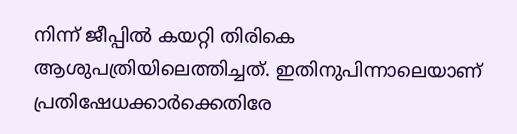നിന്ന് ജീപ്പില്‍ കയറ്റി തിരികെ ആശുപത്രിയിലെത്തിച്ചത്. ഇതിനുപിന്നാലെയാണ് പ്രതിഷേധക്കാര്‍ക്കെതിരേ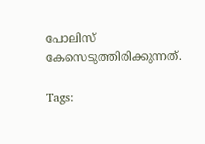പോലിസ് കേസെടുത്തിരിക്കുന്നത്.

Tags: